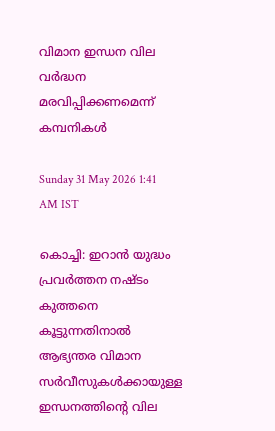വിമാന ഇന്ധന വില വർദ്ധന മരവിപ്പിക്കണമെന്ന് കമ്പനികൾ

Sunday 31 May 2026 1:41 AM IST

കൊച്ചി: ഇറാൻ യുദ്ധം പ്രവർത്തന നഷ്‌ടം കുത്തനെ കൂട്ടുന്നതിനാൽ ആഭ്യന്തര വിമാന സർവീസുകൾക്കായുള്ള ഇന്ധനത്തിന്റെ വില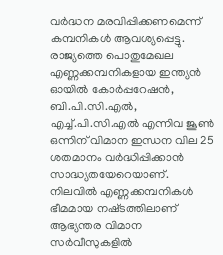വർദ്ധന മരവിപ്പിക്കണമെന്ന് കമ്പനികൾ ആവശ്യപ്പെട്ടു. രാജ്യത്തെ പൊതുമേഖല എണ്ണക്കമ്പനികളായ ഇന്ത്യൻ ഓയിൽ കോർപ്പറേഷൻ, ബി.പി.സി.എൽ, എച്ച്.പി.സി.എൽ എന്നിവ ജൂൺ ഒന്നിന് വിമാന ഇന്ധന വില 25 ശതമാനം വർദ്ധിപ്പിക്കാൻ സാദ്ധ്യതയേറെയാണ്. നിലവിൽ എണ്ണക്കമ്പനികൾ ഭീമമായ നഷ്‌ടത്തിലാണ് ആഭ്യന്തര വിമാന സർവീസുകളിൽ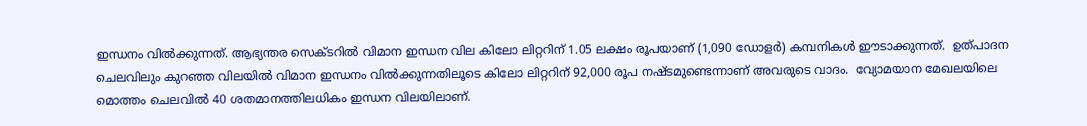ഇന്ധനം വിൽക്കുന്നത്. ആഭ്യന്തര സെക്‌ടറിൽ വിമാന ഇന്ധന വില കിലോ ലിറ്ററിന് 1.05 ലക്ഷം രൂപയാണ് (1,090 ഡോളർ) കമ്പനികൾ ഈടാക്കുന്നത്.  ഉത്പാദന ചെലവിലും കുറഞ്ഞ വിലയിൽ വിമാന ഇന്ധനം വിൽക്കുന്നതിലൂടെ കിലോ ലിറ്ററിന് 92,000 രൂപ നഷ്‌ടമുണ്ടെന്നാണ് അവരുടെ വാദം.  വ്യോമയാന മേഖലയിലെ മൊത്തം ചെലവിൽ 40 ശതമാനത്തിലധികം ഇന്ധന വിലയിലാണ്.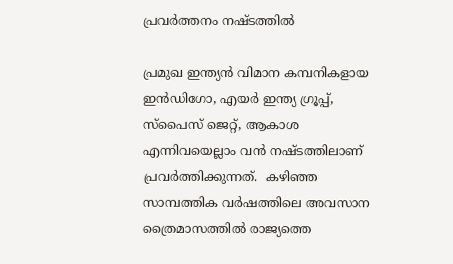പ്രവർത്തനം നഷ്ടത്തിൽ

പ്രമുഖ ഇന്ത്യൻ വിമാന കമ്പനികളായ ഇൻഡിഗോ, എയർ ഇന്ത്യ ഗ്രൂപ്പ്, സ്‌പൈസ് ജെറ്റ്, ആകാശ എന്നിവയെല്ലാം വൻ നഷ്‌ടത്തിലാണ് പ്രവർത്തിക്കുന്നത്.  കഴിഞ്ഞ സാമ്പത്തിക വർഷത്തിലെ അവസാന ത്രൈമാസത്തിൽ രാജ്യത്തെ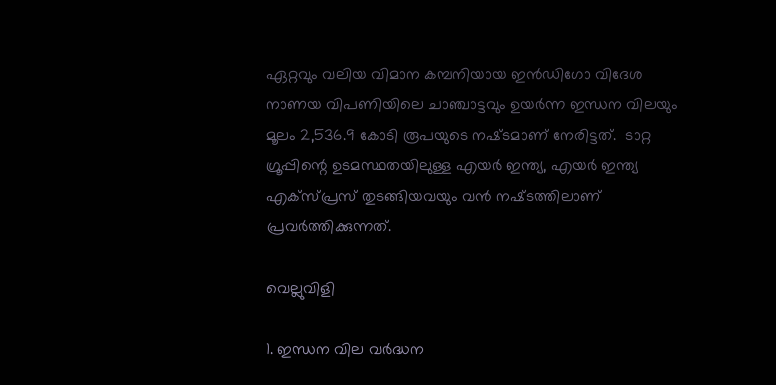ഏറ്റവും വലിയ വിമാന കമ്പനിയായ ഇൻഡിഗോ വിദേശ നാണയ വിപണിയിലെ ചാഞ്ചാട്ടവും ഉയർന്ന ഇന്ധന വിലയും മൂലം 2,536.9 കോടി രൂപയുടെ നഷ്‌ടമാണ് നേരിട്ടത്.  ടാറ്റ ഗ്രൂപ്പിന്റെ ഉടമസ്ഥതയിലുള്ള എയർ ഇന്ത്യ, എയർ ഇന്ത്യ എക്‌സ്‌പ്രസ് തുടങ്ങിയവയും വൻ നഷ്‌ടത്തിലാണ് പ്രവർത്തിക്കുന്നത്.

വെല്ലുവിളി

1. ഇന്ധന വില വർദ്ധന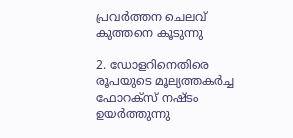പ്രവർത്തന ചെലവ് കുത്തനെ കൂടുന്നു

2. ഡോളറിനെതിരെ രൂപയുടെ മൂല്യത്തകർച്ച ഫോറക്സ് നഷ്‌ടം ഉയർത്തുന്നു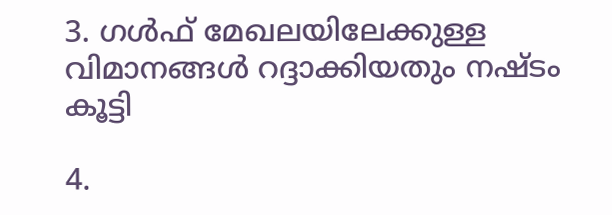3. ഗൾഫ് മേഖലയിലേക്കുള്ള വിമാനങ്ങൾ റദ്ദാക്കിയതും നഷ്ടം കൂട്ടി

4.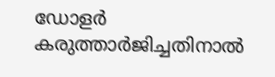ഡോളർ കരുത്താർജിച്ചതിനാൽ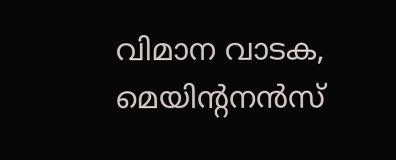വിമാന വാടക, മെയിന്റനൻസ്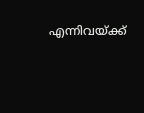എന്നിവയ്ക്ക്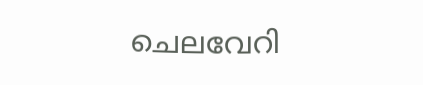ചെലവേറി